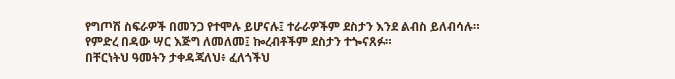የግጦሽ ስፍራዎች በመንጋ የተሞሉ ይሆናሉ፤ ተራራዎችም ደስታን እንደ ልብስ ይለብሳሉ።
የምድረ በዳው ሣር እጅግ ለመለመ፤ ኰረብቶችም ደስታን ተጐናጸፉ።
በቸርነትህ ዓመትን ታቀዳጃለህ፥ ፈለጎችህ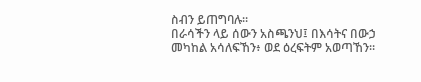ስብን ይጠግባሉ።
በራሳችን ላይ ሰውን አስጫንህ፤ በእሳትና በውኃ መካከል አሳለፍኸን፥ ወደ ዕረፍትም አወጣኸን።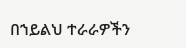በኀይልህ ተራራዎችን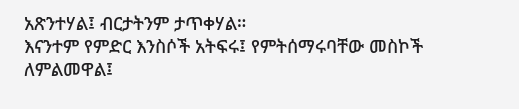አጽንተሃል፤ ብርታትንም ታጥቀሃል።
እናንተም የምድር እንስሶች አትፍሩ፤ የምትሰማሩባቸው መስኮች ለምልመዋል፤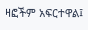ዛፎችም አፍርተዋል፤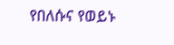የበለሱና የወይኑ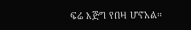ፍሬ እጅግ የበዛ ሆኖአል።